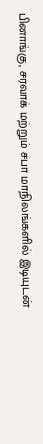பினாங்கு, சரவாக் மற்றும் சபா மாநிலங்களில் இடியுடன்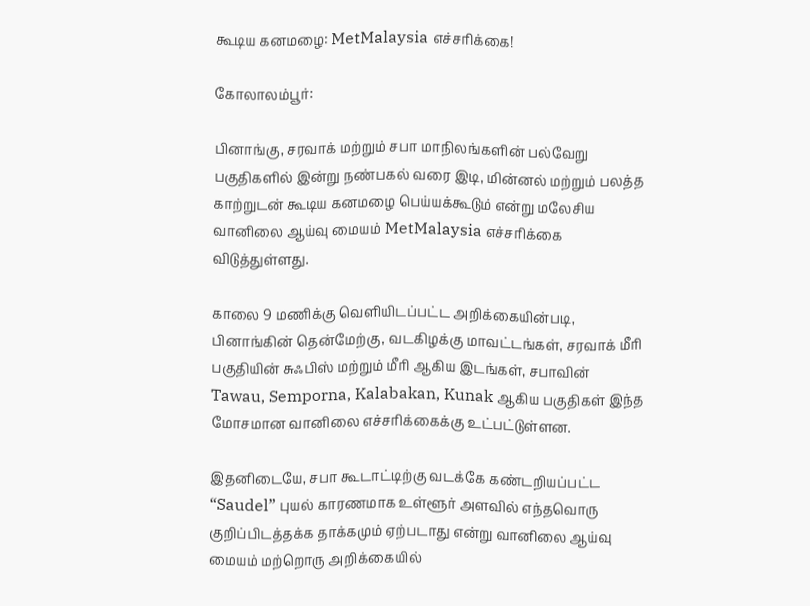கூடிய கனமழை: MetMalaysia எச்சரிக்கை!

கோலாலம்பூர்:

பினாங்கு, சரவாக் மற்றும் சபா மாநிலங்களின் பல்வேறு பகுதிகளில் இன்று நண்பகல் வரை இடி, மின்னல் மற்றும் பலத்த காற்றுடன் கூடிய கனமழை பெய்யக்கூடும் என்று மலேசிய வானிலை ஆய்வு மையம் MetMalaysia எச்சரிக்கை விடுத்துள்ளது.

காலை 9 மணிக்கு வெளியிடப்பட்ட அறிக்கையின்படி, பினாங்கின் தென்மேற்கு, வடகிழக்கு மாவட்டங்கள், சரவாக் மீரி பகுதியின் சுஃபிஸ் மற்றும் மீரி ஆகிய இடங்கள், சபாவின் Tawau, Semporna, Kalabakan, Kunak ஆகிய பகுதிகள் இந்த மோசமான வானிலை எச்சரிக்கைக்கு உட்பட்டுள்ளன.

இதனிடையே, சபா கூடாட்டிற்கு வடக்கே கண்டறியப்பட்ட “Saudel” புயல் காரணமாக உள்ளூர் அளவில் எந்தவொரு குறிப்பிடத்தக்க தாக்கமும் ஏற்படாது என்று வானிலை ஆய்வு மையம் மற்றொரு அறிக்கையில்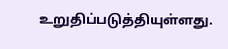உறுதிப்படுத்தியுள்ளது.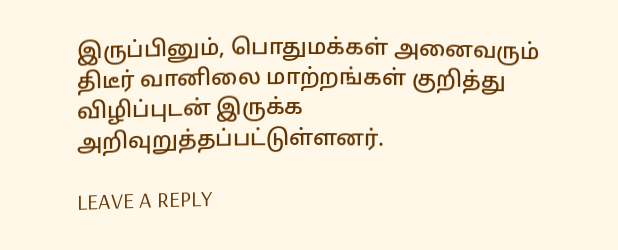இருப்பினும், பொதுமக்கள் அனைவரும் திடீர் வானிலை மாற்றங்கள் குறித்து விழிப்புடன் இருக்க அறிவுறுத்தப்பட்டுள்ளனர்.

LEAVE A REPLY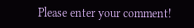Please enter your comment!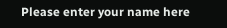Please enter your name here